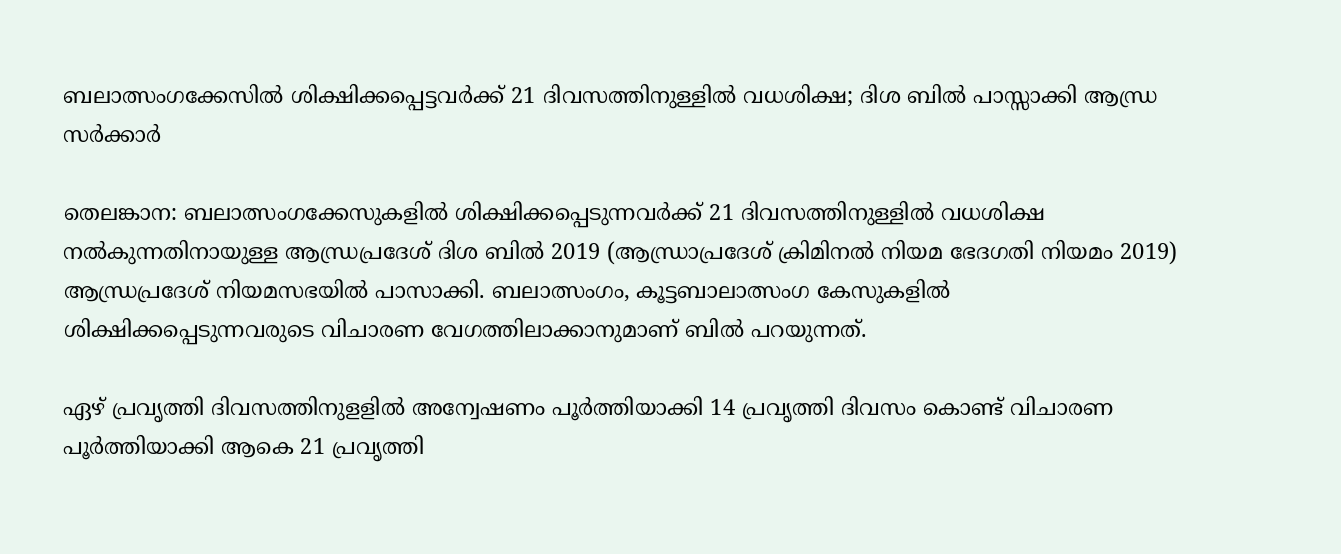ബലാത്സംഗക്കേസില്‍ ശിക്ഷിക്കപ്പെട്ടവര്‍ക്ക് 21 ദിവസത്തിനുള്ളില്‍ വധശിക്ഷ; ദിശ ബില്‍ പാസ്സാക്കി ആന്ധ്ര സര്‍ക്കാര്‍

തെലങ്കാന: ബലാത്സംഗക്കേസുകളില്‍ ശിക്ഷിക്കപ്പെടുന്നവര്‍ക്ക് 21 ദിവസത്തിനുള്ളില്‍ വധശിക്ഷ നല്‍കുന്നതിനായുള്ള ആന്ധ്രപ്രദേശ് ദിശ ബില്‍ 2019 (ആന്ധ്രാപ്രദേശ് ക്രിമിനല്‍ നിയമ ഭേദഗതി നിയമം 2019) ആന്ധ്രപ്രദേശ് നിയമസഭയില്‍ പാസാക്കി. ബലാത്സംഗം, കൂട്ടബാലാത്സംഗ കേസുകളില്‍ ശിക്ഷിക്കപ്പെടുന്നവരുടെ വിചാരണ വേഗത്തിലാക്കാനുമാണ് ബില്‍ പറയുന്നത്.

ഏഴ് പ്രവൃത്തി ദിവസത്തിനുളളില്‍ അന്വേഷണം പൂര്‍ത്തിയാക്കി 14 പ്രവൃത്തി ദിവസം കൊണ്ട് വിചാരണ പൂര്‍ത്തിയാക്കി ആകെ 21 പ്രവൃത്തി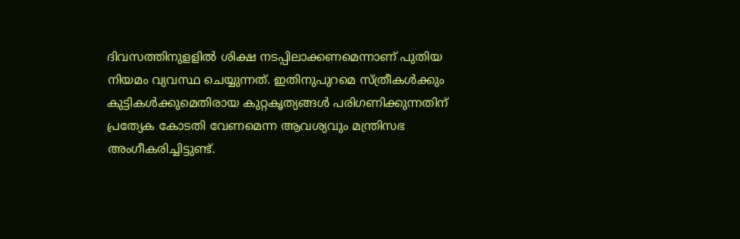ദിവസത്തിനുളളില്‍ ശിക്ഷ നടപ്പിലാക്കണമെന്നാണ് പുതിയ നിയമം വ്യവസ്ഥ ചെയ്യുന്നത്. ഇതിനുപുറമെ സ്ത്രീകള്‍ക്കും കുട്ടികള്‍ക്കുമെതിരായ കുറ്റകൃത്യങ്ങള്‍ പരിഗണിക്കുന്നതിന് പ്രത്യേക കോടതി വേണമെന്ന ആവശ്യവും മന്ത്രിസഭ അംഗീകരിച്ചിട്ടുണ്ട്.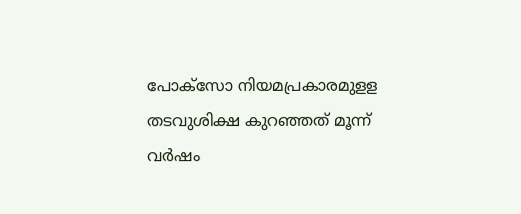പോക്‌സോ നിയമപ്രകാരമുളള തടവുശിക്ഷ കുറഞ്ഞത് മൂന്ന് വര്‍ഷം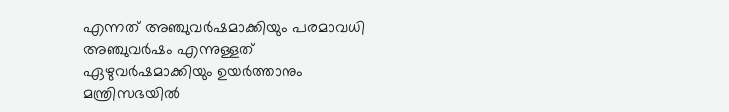എന്നത് അഞ്ചുവര്‍ഷമാക്കിയും പരമാവധി അഞ്ചുവര്‍ഷം എന്നുള്ളത് ഏഴുവര്‍ഷമാക്കിയും ഉയര്‍ത്താനും മന്ത്രിസഭയില്‍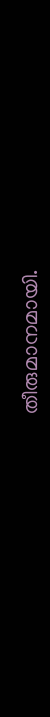തീരുമാനമായി.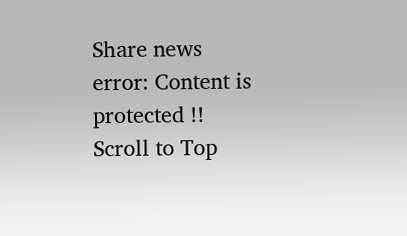Share news
error: Content is protected !!
Scroll to Top